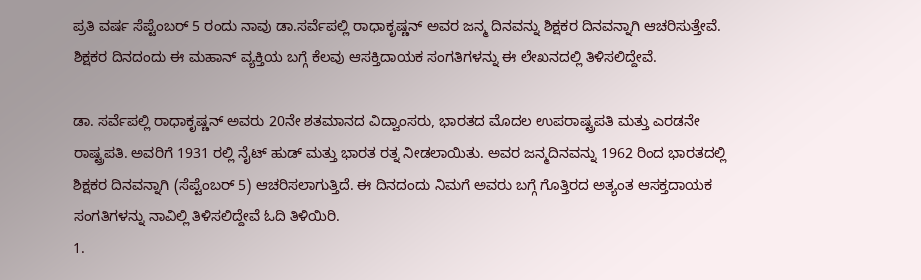ಪ್ರತಿ ವರ್ಷ ಸೆಪ್ಟೆಂಬರ್ 5 ರಂದು ನಾವು ಡಾ.ಸರ್ವೆಪಲ್ಲಿ ರಾಧಾಕೃಷ್ಣನ್ ಅವರ ಜನ್ಮ ದಿನವನ್ನು ಶಿಕ್ಷಕರ ದಿನವನ್ನಾಗಿ ಆಚರಿಸುತ್ತೇವೆ. ಶಿಕ್ಷಕರ ದಿನದಂದು ಈ ಮಹಾನ್ ವ್ಯಕ್ತಿಯ ಬಗ್ಗೆ ಕೆಲವು ಆಸಕ್ತಿದಾಯಕ ಸಂಗತಿಗಳನ್ನು ಈ ಲೇಖನದಲ್ಲಿ ತಿಳಿಸಲಿದ್ದೇವೆ.

ಡಾ. ಸರ್ವೆಪಲ್ಲಿ ರಾಧಾಕೃಷ್ಣನ್ ಅವರು 20ನೇ ಶತಮಾನದ ವಿದ್ವಾಂಸರು, ಭಾರತದ ಮೊದಲ ಉಪರಾಷ್ಟ್ರಪತಿ ಮತ್ತು ಎರಡನೇ ರಾಷ್ಟ್ರಪತಿ. ಅವರಿಗೆ 1931 ರಲ್ಲಿ ನೈಟ್ ಹುಡ್ ಮತ್ತು ಭಾರತ ರತ್ನ ನೀಡಲಾಯಿತು. ಅವರ ಜನ್ಮದಿನವನ್ನು 1962 ರಿಂದ ಭಾರತದಲ್ಲಿ ಶಿಕ್ಷಕರ ದಿನವನ್ನಾಗಿ (ಸೆಪ್ಟೆಂಬರ್ 5) ಆಚರಿಸಲಾಗುತ್ತಿದೆ. ಈ ದಿನದಂದು ನಿಮಗೆ ಅವರು ಬಗ್ಗೆ ಗೊತ್ತಿರದ ಅತ್ಯಂತ ಆಸಕ್ತದಾಯಕ ಸಂಗತಿಗಳನ್ನು ನಾವಿಲ್ಲಿ ತಿಳಿಸಲಿದ್ದೇವೆ ಓದಿ ತಿಳಿಯಿರಿ.
1.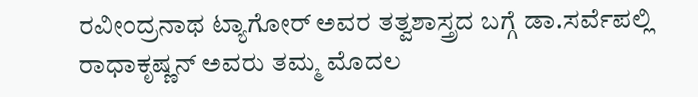ರವೀಂದ್ರನಾಥ ಟ್ಯಾಗೋರ್ ಅವರ ತತ್ವಶಾಸ್ತ್ರದ ಬಗ್ಗೆ ಡಾ.ಸರ್ವೆಪಲ್ಲಿ ರಾಧಾಕೃಷ್ಣನ್ ಅವರು ತಮ್ಮ ಮೊದಲ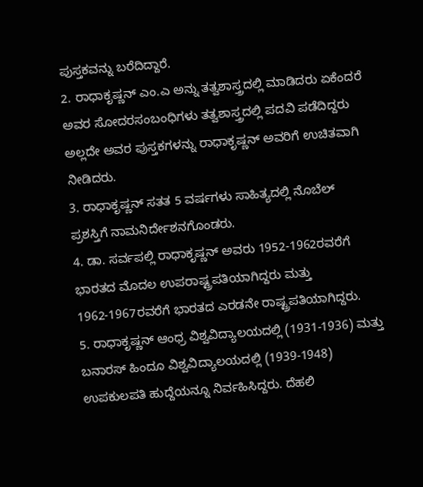ಪುಸ್ತಕವನ್ನು ಬರೆದಿದ್ದಾರೆ.
2. ರಾಧಾಕೃಷ್ಣನ್ ಎಂ.ಎ ಅನ್ನು ತತ್ವಶಾಸ್ತ್ರದಲ್ಲಿ ಮಾಡಿದರು ಏಕೆಂದರೆ ಅವರ ಸೋದರಸಂಬಂಧಿಗಳು ತತ್ವಶಾಸ್ತ್ರದಲ್ಲಿ ಪದವಿ ಪಡೆದಿದ್ದರು ಅಲ್ಲದೇ ಅವರ ಪುಸ್ತಕಗಳನ್ನು ರಾಧಾಕೃಷ್ಣನ್ ಅವರಿಗೆ ಉಚಿತವಾಗಿ ನೀಡಿದರು.
3. ರಾಧಾಕೃಷ್ಣನ್ ಸತತ 5 ವರ್ಷಗಳು ಸಾಹಿತ್ಯದಲ್ಲಿ ನೊಬೆಲ್ ಪ್ರಶಸ್ತಿಗೆ ನಾಮನಿರ್ದೇಶನಗೊಂಡರು.
4. ಡಾ. ಸರ್ವಪಲ್ಲಿ ರಾಧಾಕೃಷ್ಣನ್ ಅವರು 1952-1962ರವರೆಗೆ ಭಾರತದ ಮೊದಲ ಉಪರಾಷ್ಟ್ರಪತಿಯಾಗಿದ್ದರು ಮತ್ತು 1962-1967ರವರೆಗೆ ಭಾರತದ ಎರಡನೇ ರಾಷ್ಟ್ರಪತಿಯಾಗಿದ್ದರು.
5. ರಾಧಾಕೃಷ್ಣನ್ ಆಂಧ್ರ ವಿಶ್ವವಿದ್ಯಾಲಯದಲ್ಲಿ (1931-1936) ಮತ್ತು ಬನಾರಸ್ ಹಿಂದೂ ವಿಶ್ವವಿದ್ಯಾಲಯದಲ್ಲಿ (1939-1948) ಉಪಕುಲಪತಿ ಹುದ್ದೆಯನ್ನೂ ನಿರ್ವಹಿಸಿದ್ದರು. ದೆಹಲಿ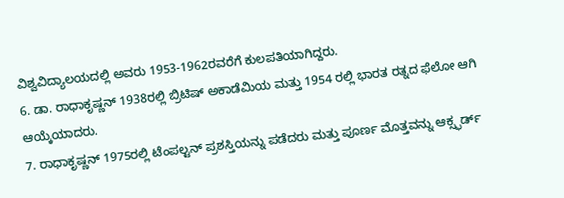ವಿಶ್ವವಿದ್ಯಾಲಯದಲ್ಲಿ ಅವರು 1953-1962ರವರೆಗೆ ಕುಲಪತಿಯಾಗಿದ್ದರು.
6. ಡಾ. ರಾಧಾಕೃಷ್ಣನ್ 1938ರಲ್ಲಿ ಬ್ರಿಟಿಷ್ ಅಕಾಡೆಮಿಯ ಮತ್ತು 1954 ರಲ್ಲಿ ಭಾರತ ರತ್ನದ ಫೆಲೋ ಆಗಿ ಆಯ್ಕೆಯಾದರು.
7. ರಾಧಾಕೃಷ್ಣನ್ 1975ರಲ್ಲಿ ಟೆಂಪಲ್ಟನ್ ಪ್ರಶಸ್ತಿಯನ್ನು ಪಡೆದರು ಮತ್ತು ಪೂರ್ಣ ಮೊತ್ತವನ್ನು ಆಕ್ಸ್ಫರ್ಡ್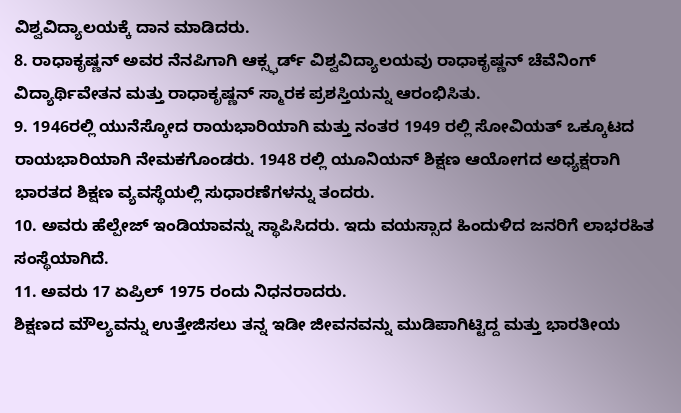ವಿಶ್ವವಿದ್ಯಾಲಯಕ್ಕೆ ದಾನ ಮಾಡಿದರು.
8. ರಾಧಾಕೃಷ್ಣನ್ ಅವರ ನೆನಪಿಗಾಗಿ ಆಕ್ಸ್ಫರ್ಡ್ ವಿಶ್ವವಿದ್ಯಾಲಯವು ರಾಧಾಕೃಷ್ಣನ್ ಚೆವೆನಿಂಗ್ ವಿದ್ಯಾರ್ಥಿವೇತನ ಮತ್ತು ರಾಧಾಕೃಷ್ಣನ್ ಸ್ಮಾರಕ ಪ್ರಶಸ್ತಿಯನ್ನು ಆರಂಭಿಸಿತು.
9. 1946ರಲ್ಲಿ ಯುನೆಸ್ಕೋದ ರಾಯಭಾರಿಯಾಗಿ ಮತ್ತು ನಂತರ 1949 ರಲ್ಲಿ ಸೋವಿಯತ್ ಒಕ್ಕೂಟದ ರಾಯಭಾರಿಯಾಗಿ ನೇಮಕಗೊಂಡರು. 1948 ರಲ್ಲಿ ಯೂನಿಯನ್ ಶಿಕ್ಷಣ ಆಯೋಗದ ಅಧ್ಯಕ್ಷರಾಗಿ ಭಾರತದ ಶಿಕ್ಷಣ ವ್ಯವಸ್ಥೆಯಲ್ಲಿ ಸುಧಾರಣೆಗಳನ್ನು ತಂದರು.
10. ಅವರು ಹೆಲ್ಪೇಜ್ ಇಂಡಿಯಾವನ್ನು ಸ್ಥಾಪಿಸಿದರು. ಇದು ವಯಸ್ಸಾದ ಹಿಂದುಳಿದ ಜನರಿಗೆ ಲಾಭರಹಿತ ಸಂಸ್ಥೆಯಾಗಿದೆ.
11. ಅವರು 17 ಏಪ್ರಿಲ್ 1975 ರಂದು ನಿಧನರಾದರು.
ಶಿಕ್ಷಣದ ಮೌಲ್ಯವನ್ನು ಉತ್ತೇಜಿಸಲು ತನ್ನ ಇಡೀ ಜೀವನವನ್ನು ಮುಡಿಪಾಗಿಟ್ಟಿದ್ದ ಮತ್ತು ಭಾರತೀಯ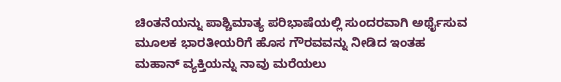ಚಿಂತನೆಯನ್ನು ಪಾಶ್ಚಿಮಾತ್ಯ ಪರಿಭಾಷೆಯಲ್ಲಿ ಸುಂದರವಾಗಿ ಅರ್ಥೈಸುವ ಮೂಲಕ ಭಾರತೀಯರಿಗೆ ಹೊಸ ಗೌರವವನ್ನು ನೀಡಿದ ಇಂತಹ ಮಹಾನ್ ವ್ಯಕ್ತಿಯನ್ನು ನಾವು ಮರೆಯಲು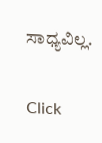ಸಾಧ್ಯವಿಲ್ಲ.


Click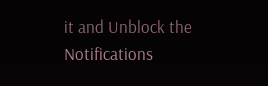it and Unblock the Notifications